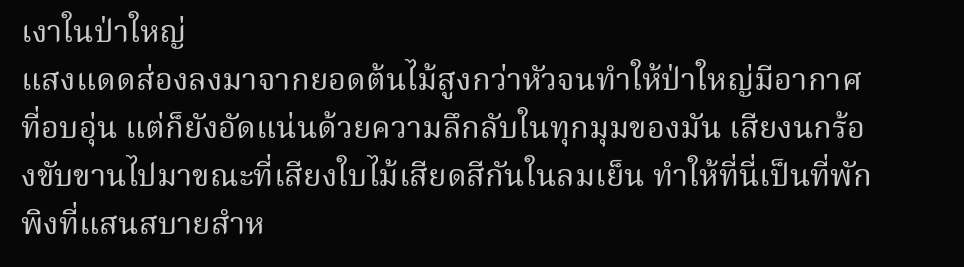เงาในป่าใหญ่
แสงแดดส่องลงมาจากยอดต้นไม้สูงกว่าหัวจนทำให้ป่าใหญ่มีอากาศที่อบอุ่น แต่ก็ยังอัดแน่นด้วยความลึกลับในทุกมุมของมัน เสียงนกร้องขับขานไปมาขณะที่เสียงใบไม้เสียดสีกันในลมเย็น ทำให้ที่นี่เป็นที่พักพิงที่แสนสบายสำห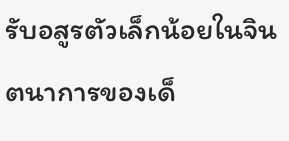รับอสูรตัวเล็กน้อยในจินตนาการของเด็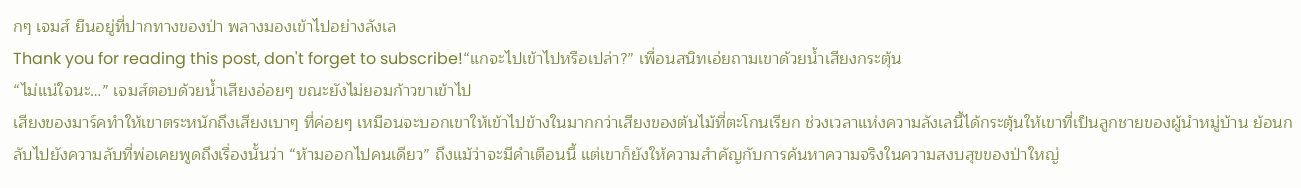กๆ เจมส์ ยืนอยู่ที่ปากทางของป่า พลางมองเข้าไปอย่างลังเล
Thank you for reading this post, don't forget to subscribe!“แกจะไปเข้าไปหรือเปล่า?” เพื่อนสนิทเอ่ยถามเขาด้วยน้ำเสียงกระตุ้น
“ไม่แน่ใจนะ…” เจมส์ตอบด้วยน้ำเสียงอ่อยๆ ขณะยังไม่ยอมก้าวขาเข้าไป
เสียงของมาร์คทำให้เขาตระหนักถึงเสียงเบาๆ ที่ค่อยๆ เหมือนจะบอกเขาให้เข้าไปข้างในมากกว่าเสียงของต้นไม้ที่ตะโกนเรียก ช่วงเวลาแห่งความลังเลนี้ได้กระตุ้นให้เขาที่เป็นลูกชายของผู้นำหมู่บ้าน ย้อนกลับไปยังความลับที่พ่อเคยพูดถึงเรื่องนั้นว่า “ห้ามออกไปคนเดียว” ถึงแม้ว่าจะมีคำเตือนนี้ แต่เขาก็ยังให้ความสำคัญกับการค้นหาความจริงในความสงบสุขของป่าใหญ่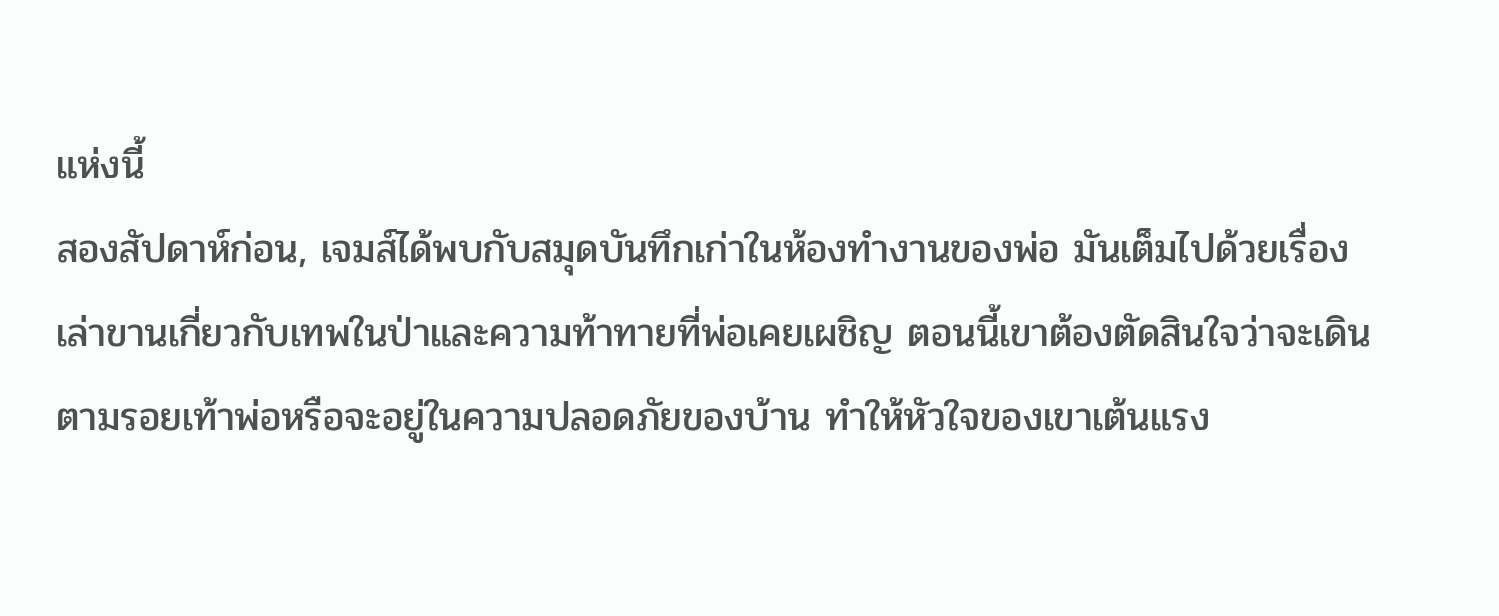แห่งนี้
สองสัปดาห์ก่อน, เจมส์ได้พบกับสมุดบันทึกเก่าในห้องทำงานของพ่อ มันเต็มไปด้วยเรื่องเล่าขานเกี่ยวกับเทพในป่าและความท้าทายที่พ่อเคยเผชิญ ตอนนี้เขาต้องตัดสินใจว่าจะเดินตามรอยเท้าพ่อหรือจะอยู่ในความปลอดภัยของบ้าน ทำให้หัวใจของเขาเต้นแรง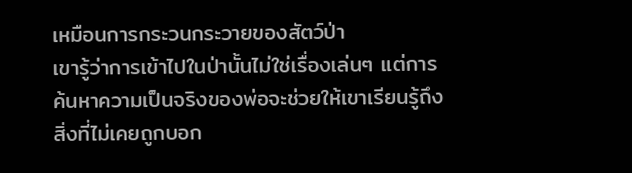เหมือนการกระวนกระวายของสัตว์ป่า
เขารู้ว่าการเข้าไปในป่านั้นไม่ใช่เรื่องเล่นๆ แต่การค้นหาความเป็นจริงของพ่อจะช่วยให้เขาเรียนรู้ถึงสิ่งที่ไม่เคยถูกบอก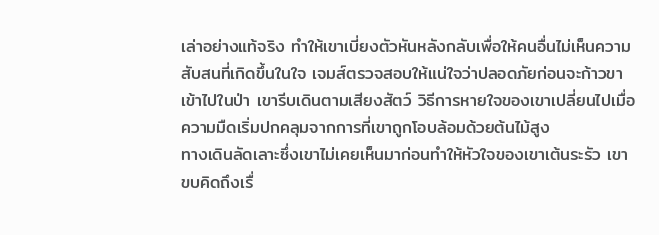เล่าอย่างแท้จริง ทำให้เขาเบี่ยงตัวหันหลังกลับเพื่อให้คนอื่นไม่เห็นความสับสนที่เกิดขึ้นในใจ เจมส์ตรวจสอบให้แน่ใจว่าปลอดภัยก่อนจะก้าวขาเข้าไปในป่า เขารีบเดินตามเสียงสัตว์ วิธีการหายใจของเขาเปลี่ยนไปเมื่อความมืดเริ่มปกคลุมจากการที่เขาถูกโอบล้อมด้วยต้นไม้สูง
ทางเดินลัดเลาะซึ่งเขาไม่เคยเห็นมาก่อนทำให้หัวใจของเขาเต้นระรัว เขาขบคิดถึงเรื่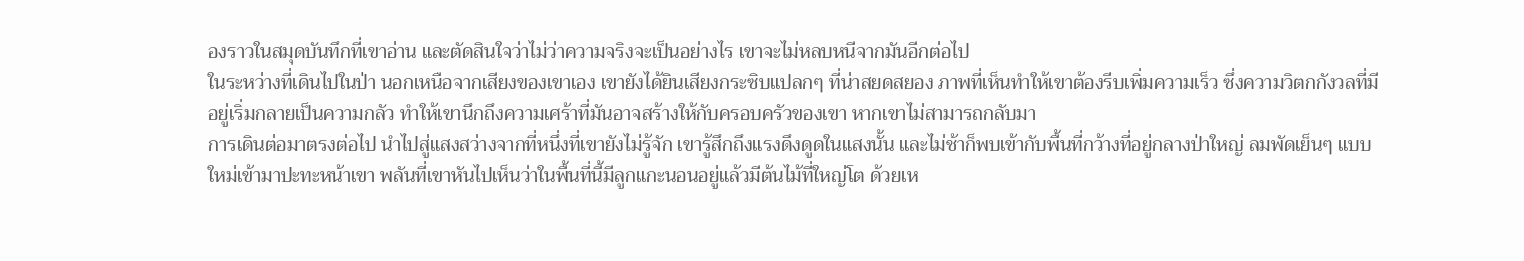องราวในสมุดบันทึกที่เขาอ่าน และตัดสินใจว่าไม่ว่าความจริงจะเป็นอย่างไร เขาจะไม่หลบหนีจากมันอีกต่อไป
ในระหว่างที่เดินไปในป่า นอกเหนือจากเสียงของเขาเอง เขายังได้ยินเสียงกระซิบแปลกๆ ที่น่าสยดสยอง ภาพที่เห็นทำให้เขาต้องรีบเพิ่มความเร็ว ซึ่งความวิตกกังวลที่มีอยู่เริ่มกลายเป็นความกลัว ทำให้เขานึกถึงความเศร้าที่มันอาจสร้างให้กับครอบครัวของเขา หากเขาไม่สามารถกลับมา
การเดินต่อมาตรงต่อไป นำไปสู่แสงสว่างจากที่หนึ่งที่เขายังไม่รู้จัก เขารู้สึกถึงแรงดึงดูดในแสงนั้น และไม่ช้าก็พบเข้ากับพื้นที่กว้างที่อยู่กลางป่าใหญ่ ลมพัดเย็นๆ แบบใหม่เข้ามาปะทะหน้าเขา พลันที่เขาหันไปเห็นว่าในพื้นที่นี้มีลูกแกะนอนอยู่แล้วมีต้นไม้ที่ใหญ่โต ด้วยเห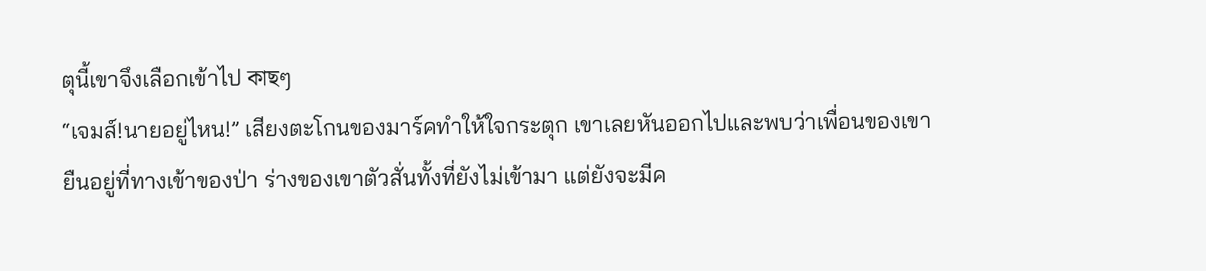ตุนี้เขาจึงเลือกเข้าไป কাছๆ
“เจมส์!นายอยู่ไหน!” เสียงตะโกนของมาร์คทำให้ใจกระตุก เขาเลยหันออกไปและพบว่าเพื่อนของเขายืนอยู่ที่ทางเข้าของป่า ร่างของเขาตัวสั่นทั้งที่ยังไม่เข้ามา แต่ยังจะมีค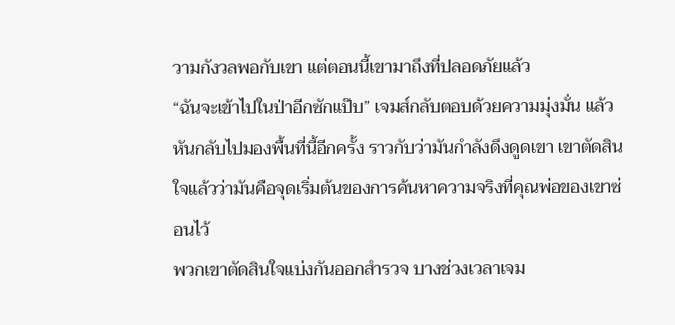วามกังวลพอกับเขา แต่ตอนนี้เขามาถึงที่ปลอดภัยแล้ว
“ฉันจะเข้าไปในป่าอีกซักแป๊บ” เจมส์กลับตอบด้วยความมุ่งมั่น แล้วหันกลับไปมองพื้นที่นี้อีกครั้ง ราวกับว่ามันกำลังดึงดูดเขา เขาตัดสินใจแล้วว่ามันคือจุดเริ่มต้นของการค้นหาความจริงที่คุณพ่อของเขาซ่อนไว้
พวกเขาตัดสินใจแบ่งกันออกสำรวจ บางช่วงเวลาเจม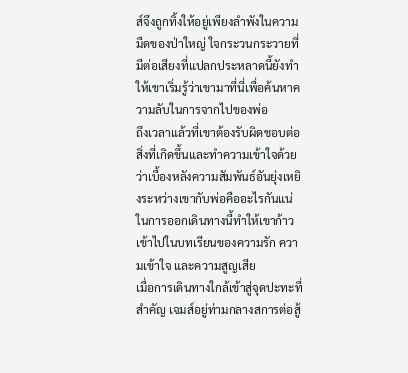ส์จึงถูกทิ้งให้อยู่เพียงลำพังในความมืดของป่าใหญ่ ใจกระวนกระวายที่มีต่อเสียงที่แปลกประหลาดนี้ยังทำให้เขาเริ่มรู้ว่าเขามาที่นี่เพื่อค้นหาความลับในการจากไปของพ่อ
ถึงเวลาแล้วที่เขาต้องรับผิดชอบต่อสิ่งที่เกิดขึ้นและทำความเข้าใจด้วยว่าเบื้องหลังความสัมพันธ์อันยุ่งเหยิงระหว่างเขากับพ่อคืออะไรกันแน่ ในการออกเดินทางนี้ทำให้เขาก้าวเข้าไปในบทเรียนของความรัก ความเข้าใจ และความสูญเสีย
เมื่อการเดินทางใกล้เข้าสู่จุดปะทะที่สำคัญ เจมส์อยู่ท่ามกลางสการต่อสู้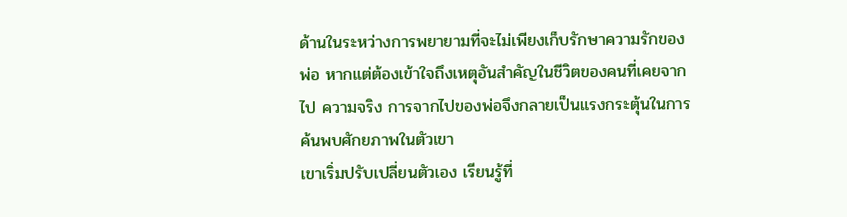ด้านในระหว่างการพยายามที่จะไม่เพียงเก็บรักษาความรักของพ่อ หากแต่ต้องเข้าใจถึงเหตุอันสำคัญในชีวิตของคนที่เคยจากไป ความจริง การจากไปของพ่อจึงกลายเป็นแรงกระตุ้นในการค้นพบศักยภาพในตัวเขา
เขาเริ่มปรับเปลี่ยนตัวเอง เรียนรู้ที่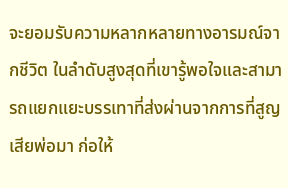จะยอมรับความหลากหลายทางอารมณ์จากชีวิต ในลำดับสูงสุดที่เขารู้พอใจและสามารถแยกแยะบรรเทาที่ส่งผ่านจากการที่สูญเสียพ่อมา ก่อให้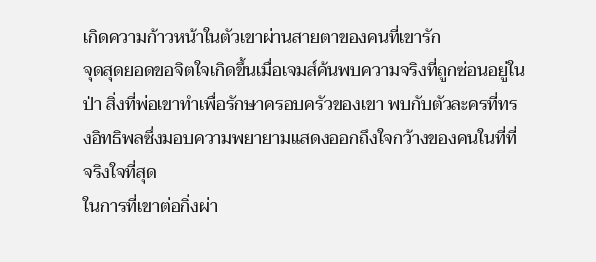เกิดความก้าวหน้าในตัวเขาผ่านสายตาของคนที่เขารัก
จุดสุดยอดขอจิตใจเกิดขึ้นเมื่อเจมส์ค้นพบความจริงที่ถูกซ่อนอยู่ในป่า สิ่งที่พ่อเขาทำเพื่อรักษาครอบครัวของเขา พบกับตัวละครที่ทรงอิทธิพลซึ่งมอบความพยายามแสดงออกถึงใจกว้างของคนในที่ที่จริงใจที่สุด
ในการที่เขาต่อกิ่งผ่า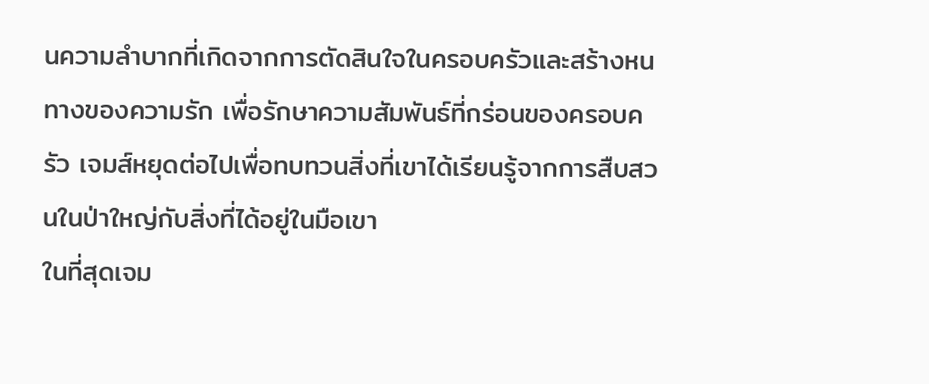นความลำบากที่เกิดจากการตัดสินใจในครอบครัวและสร้างหนทางของความรัก เพื่อรักษาความสัมพันธ์ที่กร่อนของครอบครัว เจมส์หยุดต่อไปเพื่อทบทวนสิ่งที่เขาได้เรียนรู้จากการสืบสวนในป่าใหญ่กับสิ่งที่ได้อยู่ในมือเขา
ในที่สุดเจม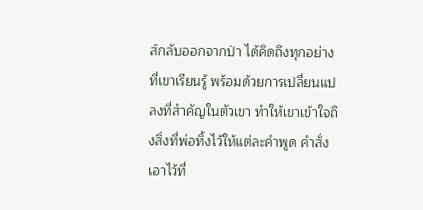ส์กลับออกจากป่า ได้คิดถึงทุกอย่างที่เขาเรียนรู้ พร้อมด้วยการเปลี่ยนแปลงที่สำคัญในตัวเขา ทำให้เขาเข้าใจถึงสิ่งที่พ่อทิ้งไว้ให้แต่ละคำพูด คำสั่ง เอาไว้ที่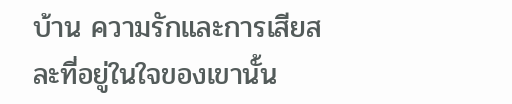บ้าน ความรักและการเสียสละที่อยู่ในใจของเขานั้น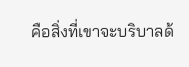คือสิ่งที่เขาจะบริบาลด้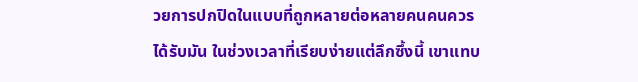วยการปกปิดในแบบที่ถูกหลายต่อหลายคนคนควรได้รับมัน ในช่วงเวลาที่เรียบง่ายแต่ลึกซึ้งนี้ เขาแทบ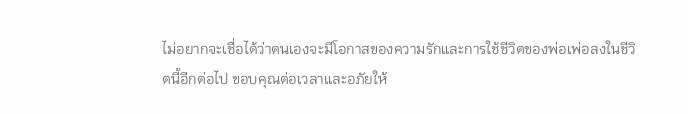ไม่อยากจะเชื่อได้ว่าตนเองจะมีโอกาสของความรักและการใช้ชีวิตของพ่อเพ่อลงในชีวิตนี้อีกต่อไป ขอบคุณต่อเวลาและอภัยให้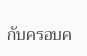กับครอบค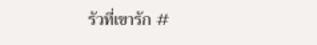รัวที่เขารัก #